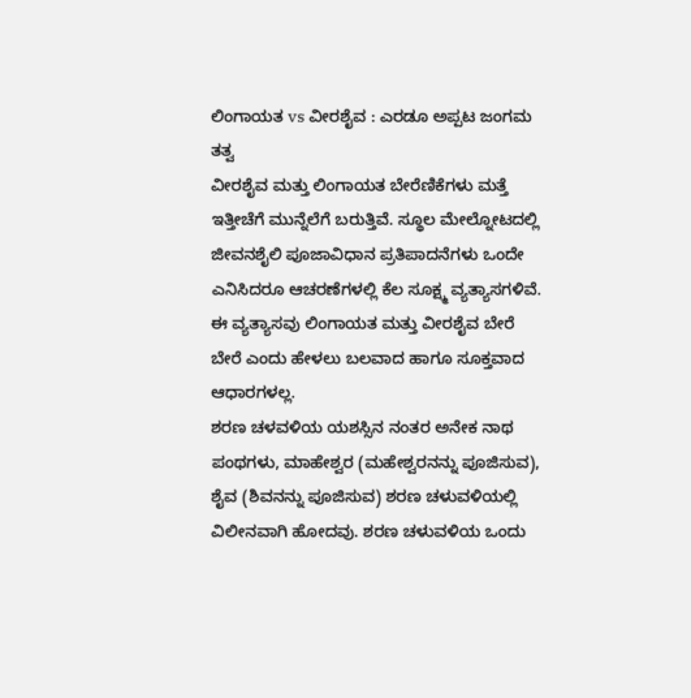ಲಿಂಗಾಯತ vs ವೀರಶೈವ : ಎರಡೂ ಅಪ್ಪಟ ಜಂಗಮ ತತ್ವ
ವೀರಶೈವ ಮತ್ತು ಲಿಂಗಾಯತ ಬೇರೆಣಿಕೆಗಳು ಮತ್ತೆ ಇತ್ತೀಚೆಗೆ ಮುನ್ನೆಲೆಗೆ ಬರುತ್ತಿವೆ. ಸ್ಥೂಲ ಮೇಲ್ನೋಟದಲ್ಲಿ ಜೀವನಶೈಲಿ ಪೂಜಾವಿಧಾನ ಪ್ರತಿಪಾದನೆಗಳು ಒಂದೇ ಎನಿಸಿದರೂ ಆಚರಣೆಗಳಲ್ಲಿ ಕೆಲ ಸೂಕ್ಷ್ಮ ವ್ಯತ್ಯಾಸಗಳಿವೆ. ಈ ವ್ಯತ್ಯಾಸವು ಲಿಂಗಾಯತ ಮತ್ತು ವೀರಶೈವ ಬೇರೆ ಬೇರೆ ಎಂದು ಹೇಳಲು ಬಲವಾದ ಹಾಗೂ ಸೂಕ್ತವಾದ ಆಧಾರಗಳಲ್ಲ.
ಶರಣ ಚಳವಳಿಯ ಯಶಸ್ಸಿನ ನಂತರ ಅನೇಕ ನಾಥ ಪಂಥಗಳು, ಮಾಹೇಶ್ವರ (ಮಹೇಶ್ವರನನ್ನು ಪೂಜಿಸುವ), ಶೈವ (ಶಿವನನ್ನು ಪೂಜಿಸುವ) ಶರಣ ಚಳುವಳಿಯಲ್ಲಿ ವಿಲೀನವಾಗಿ ಹೋದವು. ಶರಣ ಚಳುವಳಿಯ ಒಂದು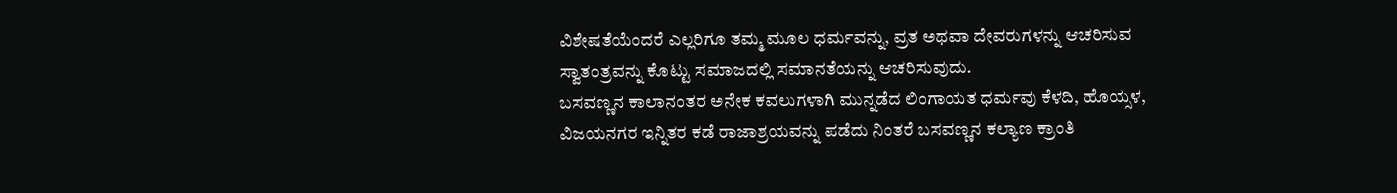ವಿಶೇಷತೆಯೆಂದರೆ ಎಲ್ಲರಿಗೂ ತಮ್ಮ ಮೂಲ ಧರ್ಮವನ್ನು, ವ್ರತ ಅಥವಾ ದೇವರುಗಳನ್ನು ಆಚರಿಸುವ ಸ್ವಾತಂತ್ರವನ್ನು ಕೊಟ್ಟು ಸಮಾಜದಲ್ಲಿ ಸಮಾನತೆಯನ್ನು ಆಚರಿಸುವುದು.
ಬಸವಣ್ಣನ ಕಾಲಾನಂತರ ಅನೇಕ ಕವಲುಗಳಾಗಿ ಮುನ್ನಡೆದ ಲಿಂಗಾಯತ ಧರ್ಮವು ಕೆಳದಿ, ಹೊಯ್ಸಳ, ವಿಜಯನಗರ ಇನ್ನಿತರ ಕಡೆ ರಾಜಾಶ್ರಯವನ್ನು ಪಡೆದು ನಿಂತರೆ ಬಸವಣ್ಣನ ಕಲ್ಯಾಣ ಕ್ರಾಂತಿ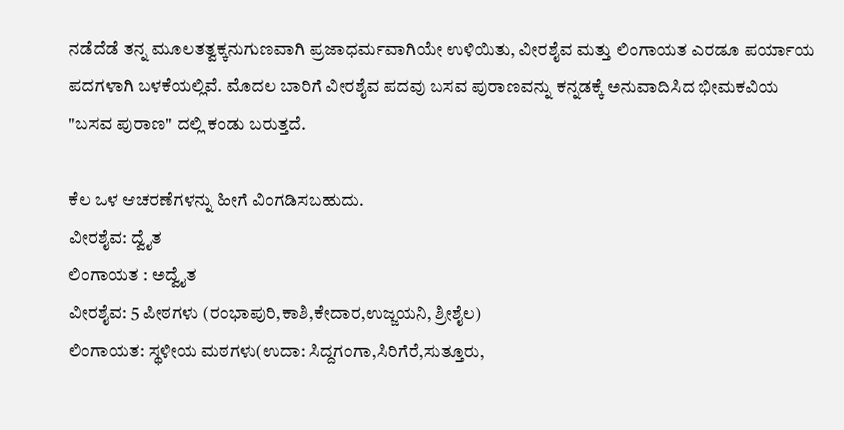ನಡೆದೆಡೆ ತನ್ನ ಮೂಲತತ್ವಕ್ಕನುಗುಣವಾಗಿ ಪ್ರಜಾಧರ್ಮವಾಗಿಯೇ ಉಳಿಯಿತು, ವೀರಶೈವ ಮತ್ತು ಲಿಂಗಾಯತ ಎರಡೂ ಪರ್ಯಾಯ ಪದಗಳಾಗಿ ಬಳಕೆಯಲ್ಲಿವೆ. ಮೊದಲ ಬಾರಿಗೆ ವೀರಶೈವ ಪದವು ಬಸವ ಪುರಾಣವನ್ನು ಕನ್ನಡಕ್ಕೆ ಅನುವಾದಿಸಿದ ಭೀಮಕವಿಯ "ಬಸವ ಪುರಾಣ" ದಲ್ಲಿ ಕಂಡು ಬರುತ್ತದೆ.

ಕೆಲ ಒಳ ಆಚರಣೆಗಳನ್ನು ಹೀಗೆ ವಿಂಗಡಿಸಬಹುದು.
ವೀರಶೈವ: ದ್ವೈತ
ಲಿಂಗಾಯತ : ಅದ್ವೈತ
ವೀರಶೈವ: 5 ಪೀಠಗಳು (ರಂಭಾಪುರಿ,ಕಾಶಿ,ಕೇದಾರ,ಉಜ್ಜಯನಿ, ಶ್ರೀಶೈಲ)
ಲಿಂಗಾಯತ: ಸ್ಥಳೀಯ ಮಠಗಳು(ಉದಾ: ಸಿದ್ದಗಂಗಾ,ಸಿರಿಗೆರೆ,ಸುತ್ತೂರು,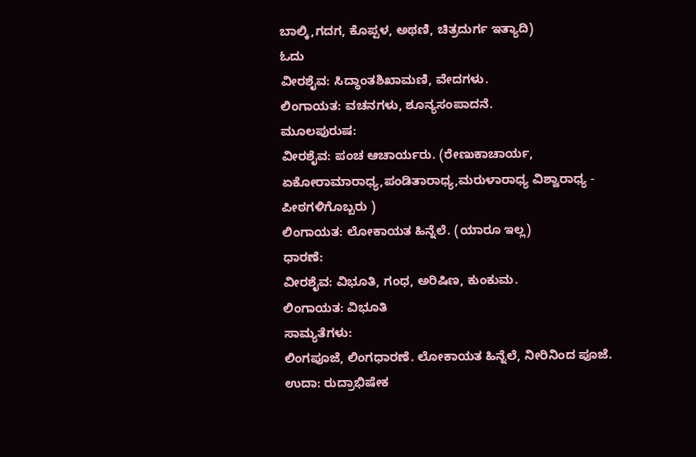ಬಾಲ್ಕಿ,ಗದಗ, ಕೊಪ್ಪಳ, ಅಥಣಿ, ಚಿತ್ರದುರ್ಗ ಇತ್ಯಾದಿ)
ಓದು
ವೀರಶೈವ: ಸಿದ್ಧಾಂತಶಿಖಾಮಣಿ, ವೇದಗಳು.
ಲಿಂಗಾಯತ: ವಚನಗಳು, ಶೂನ್ಯಸಂಪಾದನೆ.
ಮೂಲಪುರುಷ:
ವೀರಶೈವ: ಪಂಚ ಆಚಾರ್ಯರು. (ರೇಣುಕಾಚಾರ್ಯ, ಏಕೋರಾಮಾರಾಧ್ಯ,ಪಂಡಿತಾರಾಧ್ಯ,ಮರುಳಾರಾಧ್ಯ ವಿಶ್ವಾರಾಧ್ಯ - ಪೀಠಗಳಿಗೊಬ್ಬರು )
ಲಿಂಗಾಯತ: ಲೋಕಾಯತ ಹಿನ್ನೆಲೆ. (ಯಾರೂ ಇಲ್ಲ)
ಧಾರಣೆ:
ವೀರಶೈವ: ವಿಭೂತಿ, ಗಂಧ, ಅರಿಷಿಣ, ಕುಂಕುಮ.
ಲಿಂಗಾಯತ: ವಿಭೂತಿ
ಸಾಮ್ಯತೆಗಳು:
ಲಿಂಗಪೂಜೆ, ಲಿಂಗಧಾರಣೆ. ಲೋಕಾಯತ ಹಿನ್ನೆಲೆ, ನೀರಿನಿಂದ ಪೂಜೆ. ಉದಾ: ರುದ್ರಾಭಿಷೇಕ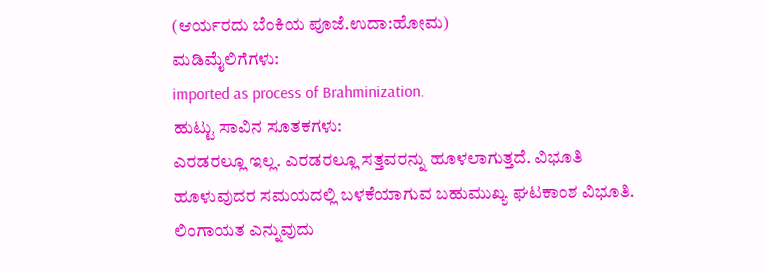(ಆರ್ಯರದು ಬೆಂಕಿಯ ಪೂಜೆ.ಉದಾ:ಹೋಮ)
ಮಡಿಮೈಲಿಗೆಗಳು:
imported as process of Brahminization.
ಹುಟ್ಟು ಸಾವಿನ ಸೂತಕಗಳು:
ಎರಡರಲ್ಲೂ ಇಲ್ಲ. ಎರಡರಲ್ಲೂ ಸತ್ತವರನ್ನು ಹೂಳಲಾಗುತ್ತದೆ. ವಿಭೂತಿ ಹೂಳುವುದರ ಸಮಯದಲ್ಲಿ ಬಳಕೆಯಾಗುವ ಬಹುಮುಖ್ಯ ಘಟಕಾಂಶ ವಿಭೂತಿ.
ಲಿಂಗಾಯತ ಎನ್ನುವುದು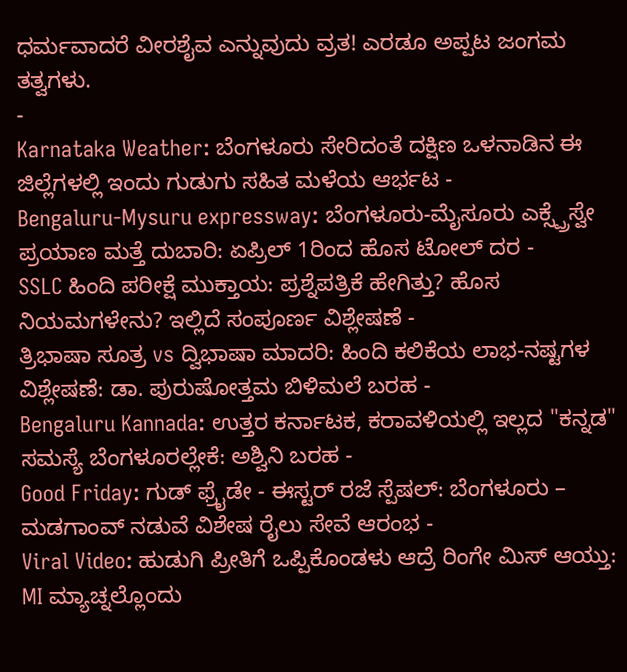ಧರ್ಮವಾದರೆ ವೀರಶೈವ ಎನ್ನುವುದು ವ್ರತ! ಎರಡೂ ಅಪ್ಪಟ ಜಂಗಮ ತತ್ವಗಳು.
-
Karnataka Weather: ಬೆಂಗಳೂರು ಸೇರಿದಂತೆ ದಕ್ಷಿಣ ಒಳನಾಡಿನ ಈ ಜಿಲ್ಲೆಗಳಲ್ಲಿ ಇಂದು ಗುಡುಗು ಸಹಿತ ಮಳೆಯ ಆರ್ಭಟ -
Bengaluru-Mysuru expressway: ಬೆಂಗಳೂರು-ಮೈಸೂರು ಎಕ್ಸ್ಪ್ರೆಸ್ವೇ ಪ್ರಯಾಣ ಮತ್ತೆ ದುಬಾರಿ: ಏಪ್ರಿಲ್ 1ರಿಂದ ಹೊಸ ಟೋಲ್ ದರ -
SSLC ಹಿಂದಿ ಪರೀಕ್ಷೆ ಮುಕ್ತಾಯ: ಪ್ರಶ್ನೆಪತ್ರಿಕೆ ಹೇಗಿತ್ತು? ಹೊಸ ನಿಯಮಗಳೇನು? ಇಲ್ಲಿದೆ ಸಂಪೂರ್ಣ ವಿಶ್ಲೇಷಣೆ -
ತ್ರಿಭಾಷಾ ಸೂತ್ರ vs ದ್ವಿಭಾಷಾ ಮಾದರಿ: ಹಿಂದಿ ಕಲಿಕೆಯ ಲಾಭ-ನಷ್ಟಗಳ ವಿಶ್ಲೇಷಣೆ: ಡಾ. ಪುರುಷೋತ್ತಮ ಬಿಳಿಮಲೆ ಬರಹ -
Bengaluru Kannada: ಉತ್ತರ ಕರ್ನಾಟಕ, ಕರಾವಳಿಯಲ್ಲಿ ಇಲ್ಲದ "ಕನ್ನಡ" ಸಮಸ್ಯೆ ಬೆಂಗಳೂರಲ್ಲೇಕೆ: ಅಶ್ವಿನಿ ಬರಹ -
Good Friday: ಗುಡ್ ಫ್ರೈಡೇ - ಈಸ್ಟರ್ ರಜೆ ಸ್ಪೆಷಲ್: ಬೆಂಗಳೂರು – ಮಡಗಾಂವ್ ನಡುವೆ ವಿಶೇಷ ರೈಲು ಸೇವೆ ಆರಂಭ -
Viral Video: ಹುಡುಗಿ ಪ್ರೀತಿಗೆ ಒಪ್ಪಿಕೊಂಡಳು ಆದ್ರೆ ರಿಂಗೇ ಮಿಸ್ ಆಯ್ತು: MI ಮ್ಯಾಚ್ನಲ್ಲೊಂದು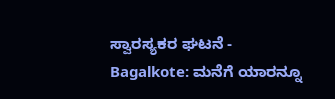ಸ್ವಾರಸ್ಯಕರ ಘಟನೆ -
Bagalkote: ಮನೆಗೆ ಯಾರನ್ನೂ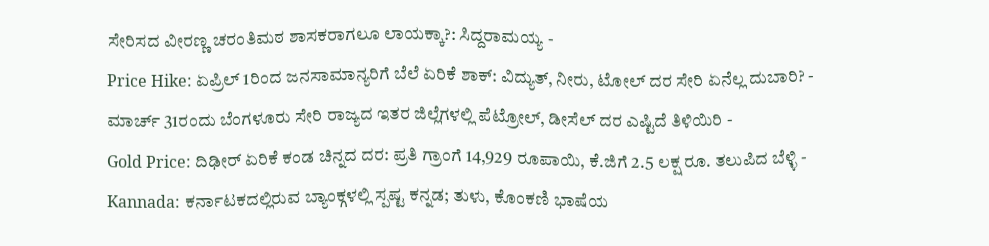ಸೇರಿಸದ ವೀರಣ್ಣ ಚರಂತಿಮಠ ಶಾಸಕರಾಗಲೂ ಲಾಯಕ್ಕಾ?: ಸಿದ್ದರಾಮಯ್ಯ -
Price Hike: ಏಪ್ರಿಲ್ 1ರಿಂದ ಜನಸಾಮಾನ್ಯರಿಗೆ ಬೆಲೆ ಏರಿಕೆ ಶಾಕ್: ವಿದ್ಯುತ್, ನೀರು, ಟೋಲ್ ದರ ಸೇರಿ ಏನೆಲ್ಲ ದುಬಾರಿ? -
ಮಾರ್ಚ್ 31ರಂದು ಬೆಂಗಳೂರು ಸೇರಿ ರಾಜ್ಯದ ಇತರ ಜಿಲ್ಲೆಗಳಲ್ಲಿ ಪೆಟ್ರೋಲ್, ಡೀಸೆಲ್ ದರ ಎಷ್ಟಿದೆ ತಿಳಿಯಿರಿ -
Gold Price: ದಿಢೀರ್ ಏರಿಕೆ ಕಂಡ ಚಿನ್ನದ ದರ: ಪ್ರತಿ ಗ್ರಾಂಗೆ 14,929 ರೂಪಾಯಿ, ಕೆ.ಜಿಗೆ 2.5 ಲಕ್ಷ ರೂ. ತಲುಪಿದ ಬೆಳ್ಳಿ -
Kannada: ಕರ್ನಾಟಕದಲ್ಲಿರುವ ಬ್ಯಾಂಕ್ಗಳಲ್ಲಿ ಸ್ಪಷ್ಟ ಕನ್ನಡ; ತುಳು, ಕೊಂಕಣಿ ಭಾಷೆಯ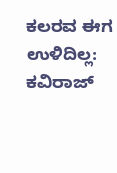ಕಲರವ ಈಗ ಉಳಿದಿಲ್ಲ: ಕವಿರಾಜ್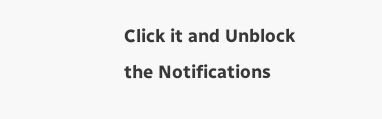Click it and Unblock the Notifications